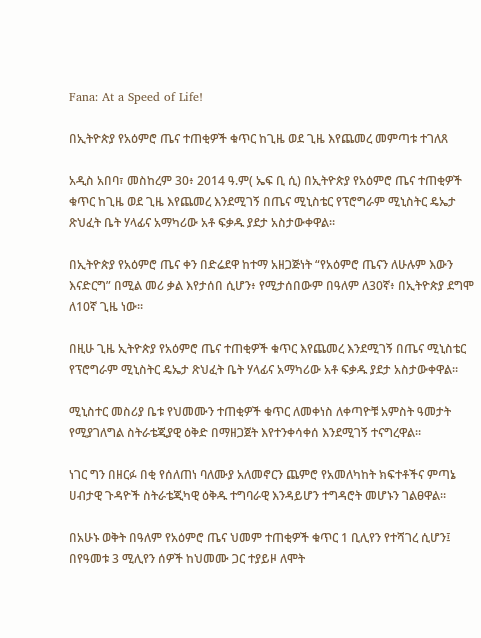Fana: At a Speed of Life!

በኢትዮጵያ የአዕምሮ ጤና ተጠቂዎች ቁጥር ከጊዜ ወደ ጊዜ እየጨመረ መምጣቱ ተገለጸ

አዲስ አበባ፣ መስከረም 30፥ 2014 ዓ.ም( ኤፍ ቢ ሲ) በኢትዮጵያ የአዕምሮ ጤና ተጠቂዎች ቁጥር ከጊዜ ወደ ጊዜ እየጨመረ እንደሚገኝ በጤና ሚኒስቴር የፕሮግራም ሚኒስትር ዴኤታ ጽህፈት ቤት ሃላፊና አማካሪው አቶ ፍቃዱ ያደታ አስታውቀዋል።

በኢትዮጵያ የአዕምሮ ጤና ቀን በድሬደዋ ከተማ አዘጋጅነት “የአዕምሮ ጤናን ለሁሉም እውን እናድርግ” በሚል መሪ ቃል እየታሰበ ሲሆን፥ የሚታሰበውም በዓለም ለ30ኛ፥ በኢትዮጵያ ደግሞ ለ10ኛ ጊዜ ነው።

በዚሁ ጊዜ ኢትዮጵያ የአዕምሮ ጤና ተጠቂዎች ቁጥር እየጨመረ እንደሚገኝ በጤና ሚኒስቴር የፕሮግራም ሚኒስትር ዴኤታ ጽህፈት ቤት ሃላፊና አማካሪው አቶ ፍቃዱ ያደታ አስታውቀዋል።

ሚኒስተር መስሪያ ቤቱ የህመሙን ተጠቂዎች ቁጥር ለመቀነስ ለቀጣዮቹ አምስት ዓመታት የሚያገለግል ስትራቴጂያዊ ዕቅድ በማዘጋጀት እየተንቀሳቀሰ እንደሚገኝ ተናግረዋል።

ነገር ግን በዘርፉ በቂ የሰለጠነ ባለሙያ አለመኖርን ጨምሮ የአመለካከት ክፍተቶችና ምጣኔ ሀብታዊ ጉዳዮች ስትራቴጂካዊ ዕቅዱ ተግባራዊ እንዳይሆን ተግዳሮት መሆኑን ገልፀዋል።

በአሁኑ ወቅት በዓለም የአዕምሮ ጤና ህመም ተጠቂዎች ቁጥር 1 ቢሊየን የተሻገረ ሲሆን፤ በየዓመቱ 3 ሚሊየን ሰዎች ከህመሙ ጋር ተያይዞ ለሞት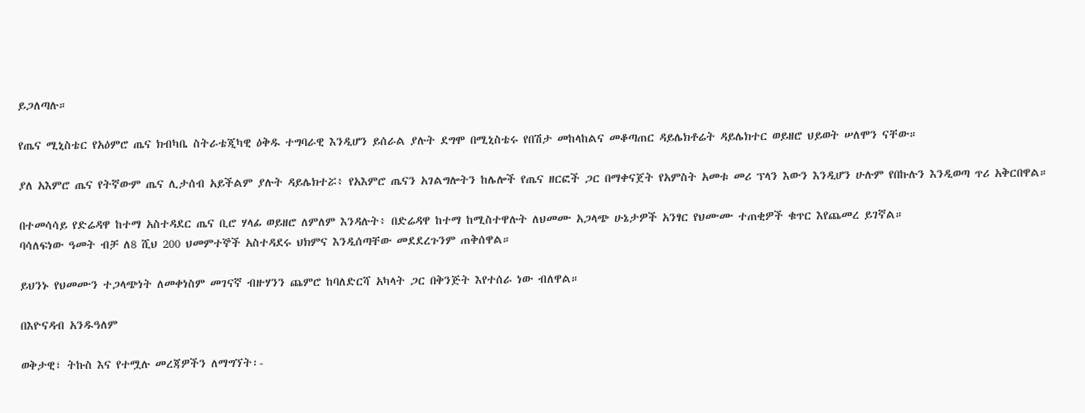ይጋለጣሉ።

የጤና ሚኒስቴር የአዕምሮ ጤና ክብካቤ ስትራቴጂካዊ ዕቅዱ ተግባራዊ እንዲሆን ይሰራል ያሉት ደግሞ በሚኒስቴሩ የበሽታ መከላከልና መቆጣጠር ዳይሌክቶሬት ዳይሌክተር ወይዘሮ ህይወት ሠለሞን ናቸው።

ያለ አእምሮ ጤና የትኛውም ጤና ሊታሰብ አይችልም ያሉት ዳይሌክተሯ፥ የአእምሮ ጤናን አገልግሎትን ከሌሎች የጤና ዘርፎች ጋር በማቀናጀት የአምስት አመቱ መሪ ፕላን እውን እንዲሆን ሁሉም የበኩሉን እንዲወጣ ጥሪ አቅርበዋል።

በተመሳሳይ የድሬዳዋ ከተማ አስተዳደር ጤና ቢሮ ሃላፊ ወይዘሮ ለምለም እንዳሉት፥ በድሬዳዋ ከተማ ከሚስተዋሉት ለህመሙ አጋላጭ ሁኔታዎች አንፃር የህሙሙ ተጠቂዎች ቁጥር እየጨመረ ይገኛል።
ባሳለፍነው ዓመት ብቻ ለ8 ሺህ 200 ህመምተኞች አስተዳደሩ ህክምና እንዲሰጣቸው መደደረጉንም ጠቅሰዋል።

ይህንኑ የህመሙን ተጋላጭነት ለመቀነስም መገናኛ ብዙሃንን ጨምሮ ከባለድርሻ አካላት ጋር በቅንጅት እየተሰራ ነው ብለዋል።

በእዮናዳብ አንዱዓለም

ወቅታዊ፣ ትኩስ እና የተሟሉ መረጃዎችን ለማግኘት፡-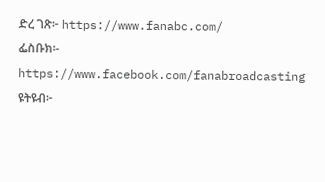ድረ ገጽ፦ https://www.fanabc.com/
ፌስቡክ፡- https://www.facebook.com/fanabroadcasting
ዩትዩብ፦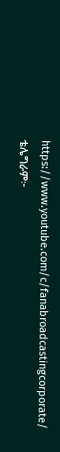https://www.youtube.com/c/fanabroadcastingcorporate/
ቴሌግራም፦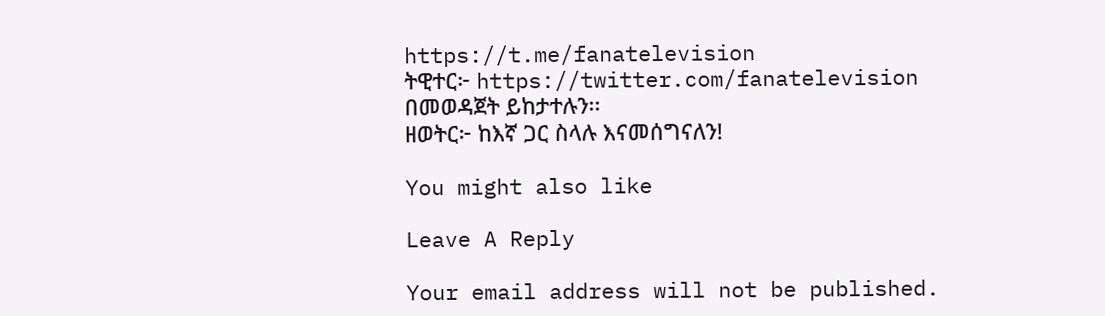https://t.me/fanatelevision
ትዊተር፦ https://twitter.com/fanatelevision በመወዳጀት ይከታተሉን፡፡
ዘወትር፦ ከእኛ ጋር ስላሉ እናመሰግናለን!

You might also like

Leave A Reply

Your email address will not be published.